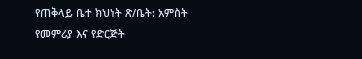የጠቅላይ ቤተ ክህነት ጽ/ቤት: አምስት የመምሪያ እና የድርጅት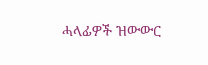ሓላፊዎች ዝውውር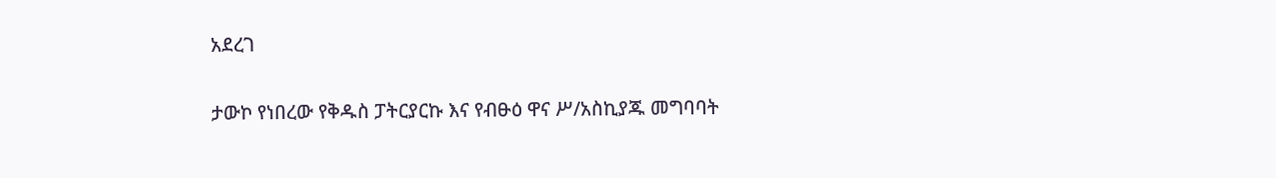አደረገ

ታውኮ የነበረው የቅዱስ ፓትርያርኩ እና የብፁዕ ዋና ሥ/አስኪያጁ መግባባት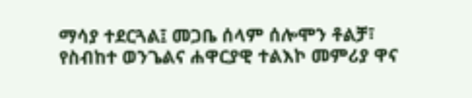ማሳያ ተደርጓል፤ መጋቤ ሰላም ሰሎሞን ቶልቻ፣ የስብከተ ወንጌልና ሐዋርያዊ ተልእኮ መምሪያ ዋና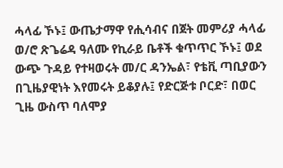ሓላፊ ኾኑ፤ ውጤታማዋ የሒሳብና በጀት መምሪያ ሓላፊ ወ/ሮ ጽጌሬዳ ዓለሙ የኪራይ ቤቶች ቁጥጥር ኾኑ፤ ወደ ውጭ ጉዳይ የተዛወሩት መ/ር ዳንኤል፣ የቴቪ ጣቢያውን በጊዜያዊነት እየመሩት ይቆያሉ፤ የድርጅቱ ቦርድ፣ በወር ጊዜ ውስጥ ባለሞያ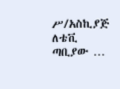ሥ/አስኪያጅ ለቴቪ ጣቢያው …